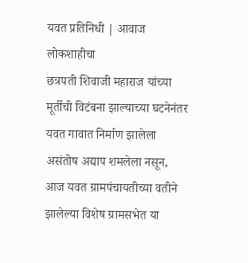यवत प्रतिनिधी | आवाज लोकशाहीचा
छत्रपती शिवाजी महाराज यांच्या मूर्तीची विटंबना झाल्याच्या घटनेनंतर यवत गावात निर्माण झालेला असंतोष अद्याप शमलेला नसून, आज यवत ग्रामपंचायतीच्या वतीने झालेल्या विशेष ग्रामसभेत या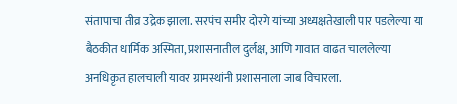संतापाचा तीव्र उद्रेक झाला. सरपंच समीर दोरगे यांच्या अध्यक्षतेखाली पार पडलेल्या या बैठकीत धार्मिक अस्मिता, प्रशासनातील दुर्लक्ष, आणि गावात वाढत चाललेल्या अनधिकृत हालचाली यावर ग्रामस्थांनी प्रशासनाला जाब विचारला.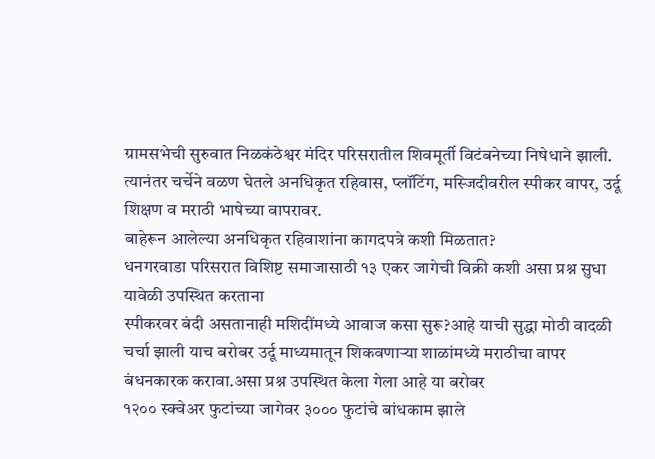ग्रामसभेची सुरुवात निळकंठेश्वर मंदिर परिसरातील शिवमूर्ती विटंबनेच्या निषेधाने झाली. त्यानंतर चर्चेने वळण घेतले अनधिकृत रहिवास, प्लॉटिंग, मस्जिदीवरील स्पीकर वापर, उर्दू शिक्षण व मराठी भाषेच्या वापरावर.
बाहेरून आलेल्या अनधिकृत रहिवाशांना कागदपत्रे कशी मिळतात?
धनगरवाडा परिसरात विशिष्ट समाजासाठी १३ एकर जागेची विक्री कशी असा प्रश्न सुधा यावेळी उपस्थित करताना
स्पीकरवर बंदी असतानाही मशिदींमध्ये आवाज कसा सुरू?आहे याची सुद्धा मोठी वादळी चर्चा झाली याच बरोबर उर्दू माध्यमातून शिकवणाऱ्या शाळांमध्ये मराठीचा वापर बंधनकारक करावा.असा प्रश्न उपस्थित केला गेला आहे या बरोबर
१२०० स्क्वेअर फुटांच्या जागेवर ३००० फुटांचे बांधकाम झाले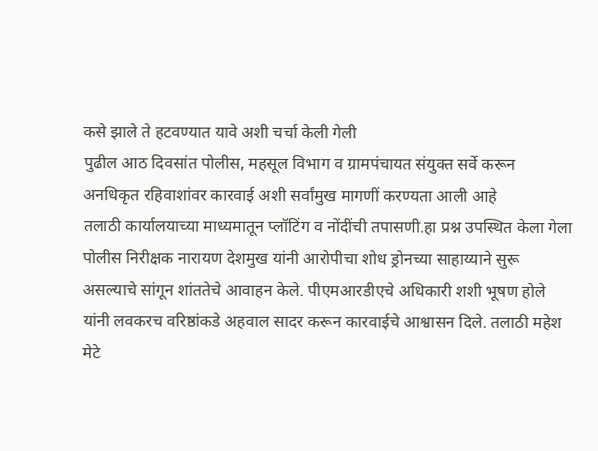कसे झाले ते हटवण्यात यावे अशी चर्चा केली गेली
पुढील आठ दिवसांत पोलीस, महसूल विभाग व ग्रामपंचायत संयुक्त सर्वे करून अनधिकृत रहिवाशांवर कारवाई अशी सर्वांमुख मागणीं करण्यता आली आहे
तलाठी कार्यालयाच्या माध्यमातून प्लॉटिंग व नोंदींची तपासणी.हा प्रश्न उपस्थित केला गेला
पोलीस निरीक्षक नारायण देशमुख यांनी आरोपीचा शोध ड्रोनच्या साहाय्याने सुरू असल्याचे सांगून शांततेचे आवाहन केले. पीएमआरडीएचे अधिकारी शशी भूषण होले यांनी लवकरच वरिष्ठांकडे अहवाल सादर करून कारवाईचे आश्वासन दिले. तलाठी महेश मेटे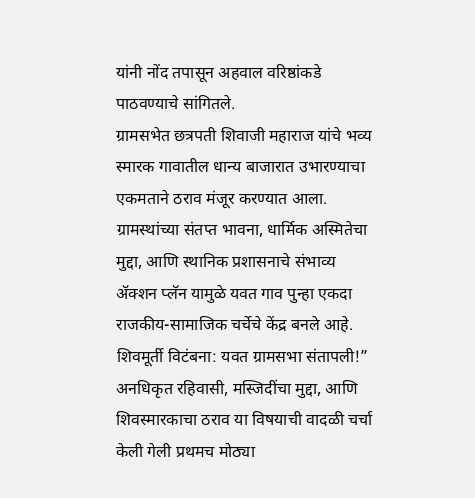यांनी नोंद तपासून अहवाल वरिष्ठांकडे पाठवण्याचे सांगितले.
ग्रामसभेत छत्रपती शिवाजी महाराज यांचे भव्य स्मारक गावातील धान्य बाजारात उभारण्याचा एकमताने ठराव मंजूर करण्यात आला.
ग्रामस्थांच्या संतप्त भावना, धार्मिक अस्मितेचा मुद्दा, आणि स्थानिक प्रशासनाचे संभाव्य ॲक्शन प्लॅन यामुळे यवत गाव पुन्हा एकदा राजकीय-सामाजिक चर्चेचे केंद्र बनले आहे.
शिवमूर्ती विटंबना: यवत ग्रामसभा संतापली!”
अनधिकृत रहिवासी, मस्जिदींचा मुद्दा, आणि शिवस्मारकाचा ठराव या विषयाची वादळी चर्चा केली गेली प्रथमच मोठ्या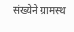संख्येने ग्रामस्थ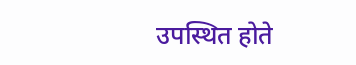उपस्थित होते